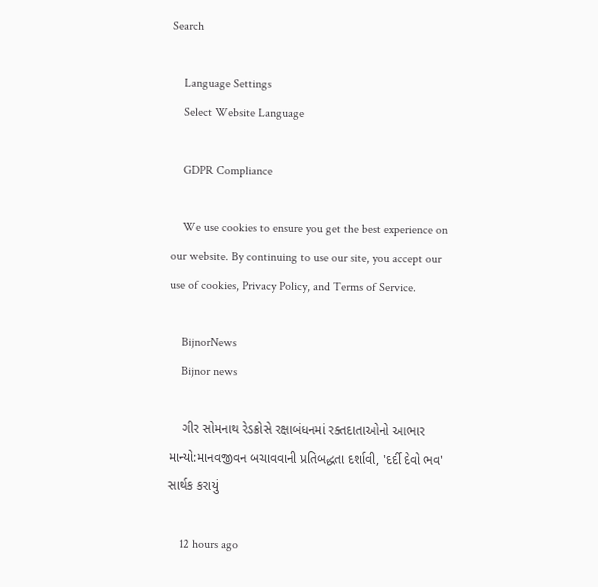Search

    Language Settings
    Select Website Language

    GDPR Compliance

    We use cookies to ensure you get the best experience on our website. By continuing to use our site, you accept our use of cookies, Privacy Policy, and Terms of Service.

    BijnorNews
    Bijnor news

    ગીર સોમનાથ રેડક્રોસે રક્ષાબંધનમાં રક્તદાતાઓનો આભાર માન્યો:માનવજીવન બચાવવાની પ્રતિબદ્ધતા દર્શાવી, 'દર્દી દેવો ભવ' સાર્થક કરાયું

    12 hours ago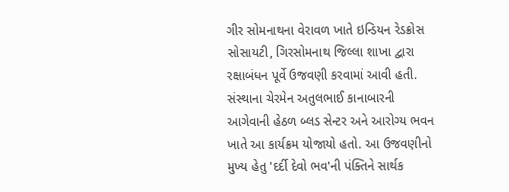ગીર સોમનાથના વેરાવળ ખાતે ઇન્ડિયન રેડક્રોસ સોસાયટી, ગિરસોમનાથ જિલ્લા શાખા દ્વારા રક્ષાબંધન પૂર્વે ઉજવણી કરવામાં આવી હતી. સંસ્થાના ચેરમેન અતુલભાઈ કાનાબારની આગેવાની હેઠળ બ્લડ સેન્ટર અને આરોગ્ય ભવન ખાતે આ કાર્યક્રમ યોજાયો હતો. આ ઉજવણીનો મુખ્ય હેતુ 'દર્દી દેવો ભવ'ની પંક્તિને સાર્થક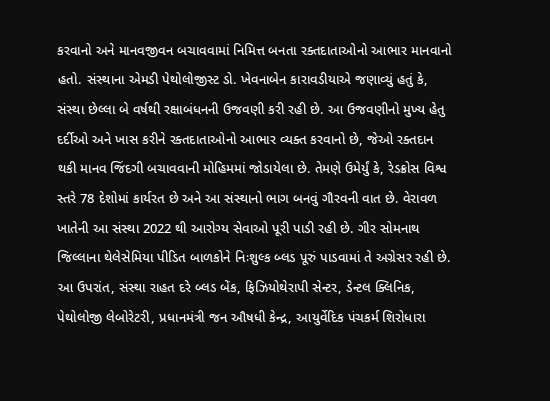કરવાનો અને માનવજીવન બચાવવામાં નિમિત્ત બનતા રક્તદાતાઓનો આભાર માનવાનો હતો. સંસ્થાના એમડી પેથોલોજીસ્ટ ડો. ખેવનાબેન કારાવડીયાએ જણાવ્યું હતું કે, સંસ્થા છેલ્લા બે વર્ષથી રક્ષાબંધનની ઉજવણી કરી રહી છે. આ ઉજવણીનો મુખ્ય હેતુ દર્દીઓ અને ખાસ કરીને રક્તદાતાઓનો આભાર વ્યક્ત કરવાનો છે, જેઓ રક્તદાન થકી માનવ જિંદગી બચાવવાની મોહિમમાં જોડાયેલા છે. તેમણે ઉમેર્યું કે, રેડક્રોસ વિશ્વ સ્તરે 78 દેશોમાં કાર્યરત છે અને આ સંસ્થાનો ભાગ બનવું ગૌરવની વાત છે. વેરાવળ ખાતેની આ સંસ્થા 2022 થી આરોગ્ય સેવાઓ પૂરી પાડી રહી છે. ગીર સોમનાથ જિલ્લાના થેલેસેમિયા પીડિત બાળકોને નિઃશુલ્ક બ્લડ પૂરું પાડવામાં તે અગ્રેસર રહી છે. આ ઉપરાંત, સંસ્થા રાહત દરે બ્લડ બેંક, ફિઝિયોથેરાપી સેન્ટર, ડેન્ટલ ક્લિનિક, પેથોલોજી લેબોરેટરી, પ્રધાનમંત્રી જન ઔષધી કેન્દ્ર, આયુર્વેદિક પંચકર્મ શિરોધારા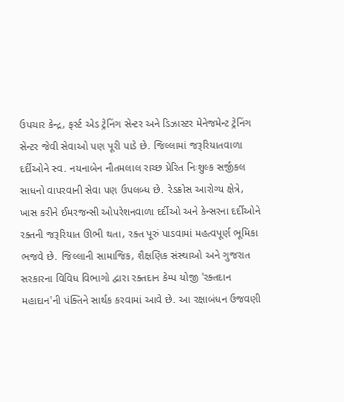ઉપચાર કેન્દ્ર, ફર્સ્ટ એડ ટ્રેનિંગ સેન્ટર અને ડિઝાસ્ટર મેનેજમેન્ટ ટ્રેનિંગ સેન્ટર જેવી સેવાઓ પણ પૂરી પાડે છે. જિલ્લામાં જરૂરિયાતવાળા દર્દીઓને સ્વ. નયનાબેન નૌતમલાલ રાચ્છ પ્રેરિત નિઃશુલ્ક સર્જીકલ સાધનો વાપરવાની સેવા પણ ઉપલબ્ધ છે. રેડક્રોસ આરોગ્ય ક્ષેત્રે, ખાસ કરીને ઈમરજન્સી ઓપરેશનવાળા દર્દીઓ અને કેન્સરના દર્દીઓને રક્તની જરૂરિયાત ઊભી થતા, રક્ત પૂરું પાડવામાં મહત્વપૂર્ણ ભૂમિકા ભજવે છે. જિલ્લાની સામાજિક, શૈક્ષણિક સંસ્થાઓ અને ગુજરાત સરકારના વિવિધ વિભાગો દ્વારા રક્તદાન કેમ્પ યોજી 'રક્તદાન મહાદાન'ની પંક્તિને સાર્થક કરવામાં આવે છે. આ રક્ષાબંધન ઉજવણી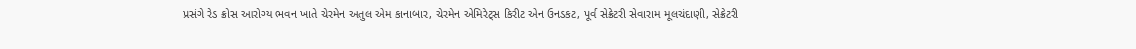પ્રસંગે રેડ ક્રોસ આરોગ્ય ભવન ખાતે ચેરમેન અતુલ એમ કાનાબાર, ચેરમેન એમિરેટ્સ કિરીટ એન ઉનડકટ, પૂર્વ સેક્રેટરી સેવારામ મૂલચંદાણી, સેક્રેટરી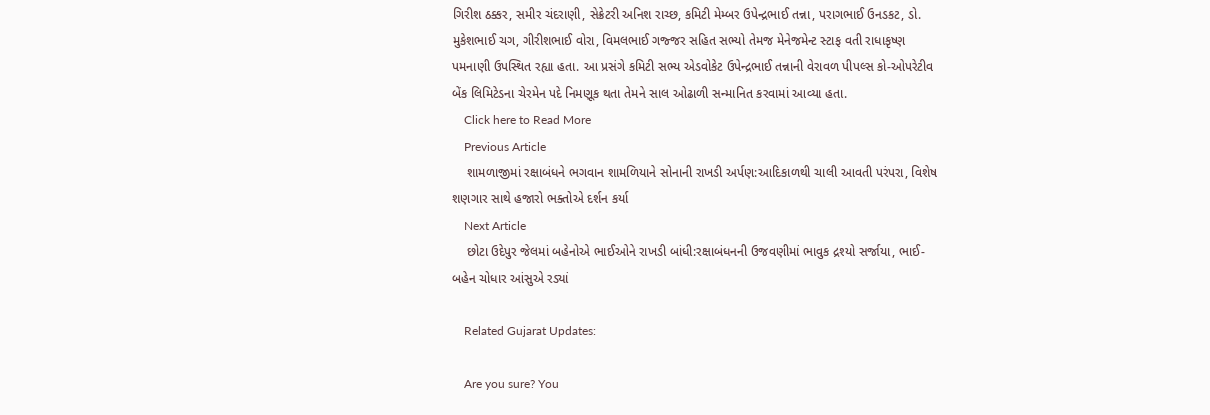ગિરીશ ઠક્કર, સમીર ચંદરાણી, સેક્રેટરી અનિશ રાચ્છ, કમિટી મેમ્બર ઉપેન્દ્રભાઈ તન્ના, પરાગભાઈ ઉનડકટ, ડો. મુકેશભાઈ ચગ, ગીરીશભાઈ વોરા, વિમલભાઈ ગજ્જર સહિત સભ્યો તેમજ મેનેજમેન્ટ સ્ટાફ વતી રાધાકૃષ્ણ પમનાણી ઉપસ્થિત રહ્યા હતા. આ પ્રસંગે કમિટી સભ્ય એડવોકેટ ઉપેન્દ્રભાઈ તન્નાની વેરાવળ પીપલ્સ કો-ઓપરેટીવ બેંક લિમિટેડના ચેરમેન પદે નિમણૂક થતા તેમને સાલ ઓઢાળી સન્માનિત કરવામાં આવ્યા હતા.
    Click here to Read More
    Previous Article
    શામળાજીમાં રક્ષાબંધને ભગવાન શામળિયાને સોનાની રાખડી અર્પણ:આદિકાળથી ચાલી આવતી પરંપરા, વિશેષ શણગાર સાથે હજારો ભક્તોએ દર્શન કર્યા
    Next Article
    છોટા ઉદેપુર જેલમાં બહેનોએ ભાઈઓને રાખડી બાંધી:રક્ષાબંધનની ઉજવણીમાં ભાવુક દ્રશ્યો સર્જાયા, ભાઈ-બહેન ચોધાર આંસુએ રડ્યાં

    Related Gujarat Updates:

    Are you sure? You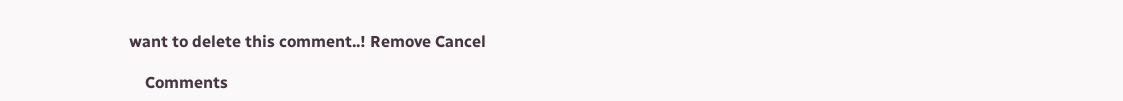want to delete this comment..! Remove Cancel

    Comments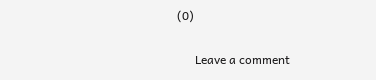(0)

      Leave a comment